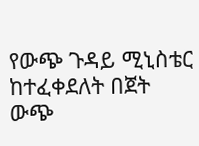የውጭ ጉዳይ ሚኒስቴር ከተፈቀደለት በጀት ውጭ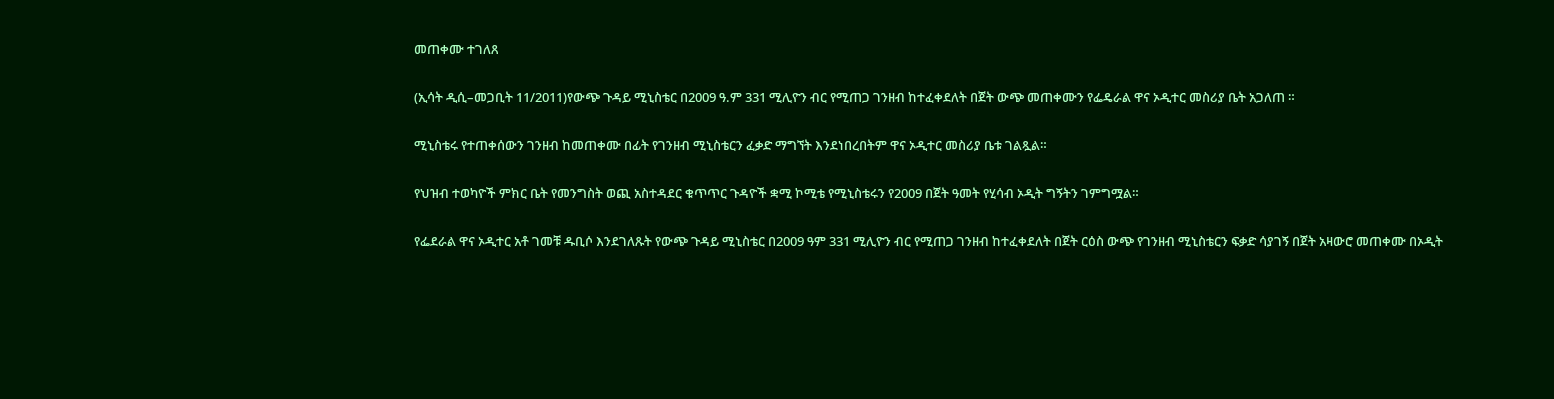መጠቀሙ ተገለጸ

(ኢሳት ዲሲ–መጋቢት 11/2011)የውጭ ጉዳይ ሚኒስቴር በ2009 ዓ.ም 331 ሚሊዮን ብር የሚጠጋ ገንዘብ ከተፈቀደለት በጀት ውጭ መጠቀሙን የፌዴራል ዋና ኦዲተር መስሪያ ቤት አጋለጠ ።

ሚኒስቴሩ የተጠቀሰውን ገንዘብ ከመጠቀሙ በፊት የገንዘብ ሚኒስቴርን ፈቃድ ማግኘት እንደነበረበትም ዋና ኦዲተር መስሪያ ቤቱ ገልጿል።

የህዝብ ተወካዮች ምክር ቤት የመንግስት ወጪ አስተዳደር ቁጥጥር ጉዳዮች ቋሚ ኮሚቴ የሚኒስቴሩን የ2009 በጀት ዓመት የሂሳብ ኦዲት ግኝትን ገምግሟል።

የፌደራል ዋና ኦዲተር አቶ ገመቹ ዱቢሶ እንደገለጹት የውጭ ጉዳይ ሚኒስቴር በ2009 ዓም 331 ሚሊዮን ብር የሚጠጋ ገንዘብ ከተፈቀደለት በጀት ርዕስ ውጭ የገንዘብ ሚኒስቴርን ፍቃድ ሳያገኝ በጀት አዛውሮ መጠቀሙ በኦዲት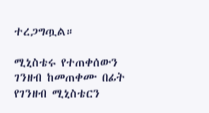ተረጋግጧል።

ሚኒስቴሩ የተጠቀሰውን ገንዘብ ከመጠቀሙ በፊት የገንዘብ ሚኒስቴርን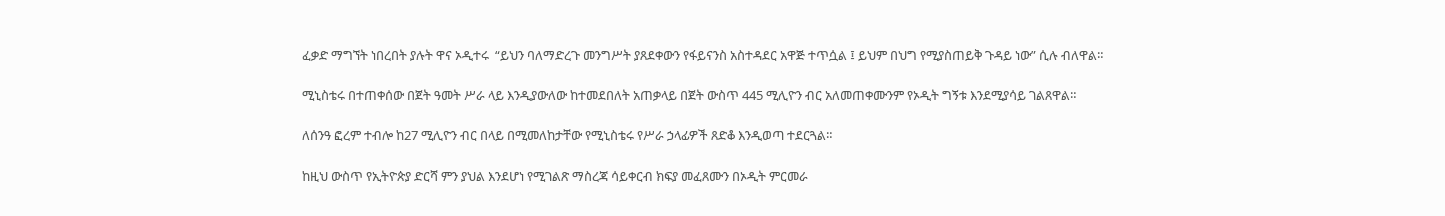ፈቃድ ማግኘት ነበረበት ያሉት ዋና ኦዲተሩ  “ይህን ባለማድረጉ መንግሥት ያጸደቀውን የፋይናንስ አስተዳደር አዋጅ ተጥሷል ፤ ይህም በህግ የሚያስጠይቅ ጉዳይ ነው” ሲሉ ብለዋል።

ሚኒስቴሩ በተጠቀሰው በጀት ዓመት ሥራ ላይ እንዲያውለው ከተመደበለት አጠቃላይ በጀት ውስጥ 445 ሚሊዮን ብር አለመጠቀሙንም የኦዲት ግኝቱ እንደሚያሳይ ገልጸዋል።

ለሰንዓ ፎረም ተብሎ ከ27 ሚሊዮን ብር በላይ በሚመለከታቸው የሚኒስቴሩ የሥራ ኃላፊዎች ጸድቆ እንዲወጣ ተደርጓል።

ከዚህ ውስጥ የኢትዮጵያ ድርሻ ምን ያህል እንደሆነ የሚገልጽ ማስረጃ ሳይቀርብ ክፍያ መፈጸሙን በኦዲት ምርመራ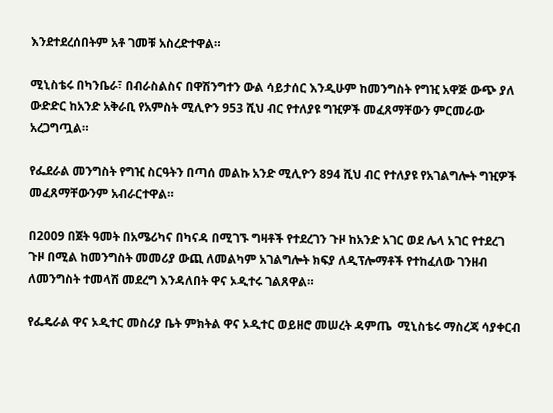እንደተደረሰበትም አቶ ገመቹ አስረድተዋል።

ሚኒስቴሩ በካንቤራ፣ በብራስልስና በዋሽንግተን ውል ሳይታሰር እንዲሁም ከመንግስት የግዢ አዋጅ ውጭ ያለ ውድድር ከአንድ አቅራቢ የአምስት ሚሊዮን 953 ሺህ ብር የተለያዩ ግዢዎች መፈጸማቸውን ምርመራው አረጋግጧል።

የፌደራል መንግስት የግዢ ስርዓትን በጣሰ መልኩ አንድ ሚሊዮን 894 ሺህ ብር የተለያዩ የአገልግሎት ግዢዎች መፈጸማቸውንም አብራርተዋል።

በ2009 በጀት ዓመት በአሜሪካና በካናዳ በሚገኙ ግዛቶች የተደረገን ጉዞ ከአንድ አገር ወደ ሌላ አገር የተደረገ ጉዞ በሚል ከመንግስት መመሪያ ውጪ ለመልካም አገልግሎት ክፍያ ለዲፕሎማቶች የተከፈለው ገንዘብ ለመንግስት ተመላሽ መደረግ እንዳለበት ዋና ኦዲተሩ ገልጸዋል።

የፌዴራል ዋና ኦዲተር መስሪያ ቤት ምክትል ዋና ኦዲተር ወይዘሮ መሠረት ዳምጤ  ሚኒስቴሩ ማስረጃ ሳያቀርብ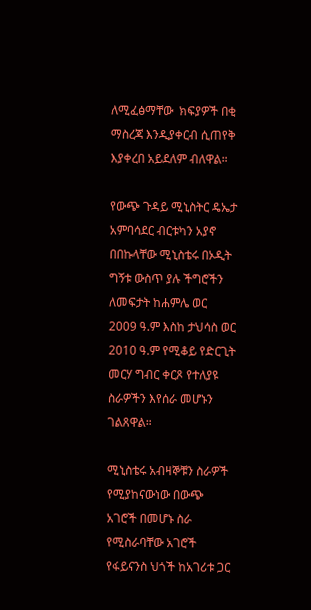ለሚፈፅማቸው  ክፍያዎች በቂ ማስረጃ እንዲያቀርብ ሲጠየቅ እያቀረበ አይደለም ብለዋል።

የውጭ ጉዳይ ሚኒስትር ዴኤታ አምባሳደር ብርቱካን አያኖ በበኩላቸው ሚኒስቴሩ በኦዲት ግኝቱ ውስጥ ያሉ ችግሮችን ለመፍታት ከሐምሌ ወር 2009 ዓ.ም እስከ ታህሳስ ወር 2010 ዓ.ም የሚቆይ የድርጊት መርሃ ግብር ቀርጾ የተለያዩ ስራዎችን እየሰራ መሆኑን ገልጸዋል።

ሚኒስቴሩ አብዛኞቹን ስራዎች የሚያከናውነው በውጭ አገሮች በመሆኑ ስራ የሚስራባቸው አገሮች የፋይናንስ ህጎች ከአገሪቱ ጋር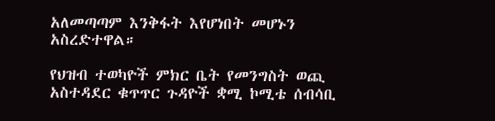አለመጣጣም እንቅፋት እየሆነበት መሆኑን አስረድተዋል።

የህዝብ ተወካዮች ምክር ቤት የመንግስት ወጪ አስተዳደር ቁጥጥር ጉዳዮች ቋሚ ኮሚቴ ሰብሳቢ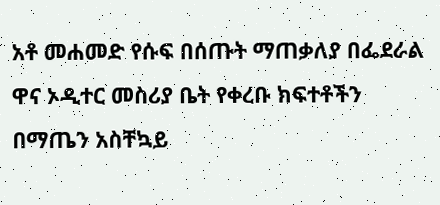አቶ መሐመድ የሱፍ በሰጡት ማጠቃለያ በፌደራል ዋና ኦዲተር መስሪያ ቤት የቀረቡ ክፍተቶችን በማጤን አስቸኳይ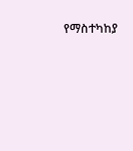የማስተካከያ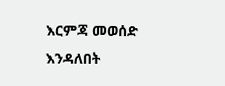እርምጃ መወሰድ እንዳለበት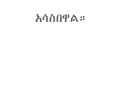አሳስበዋል።